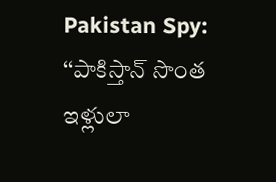Pakistan Spy: ‘‘పాకిస్తాన్ సొంత ఇళ్లులా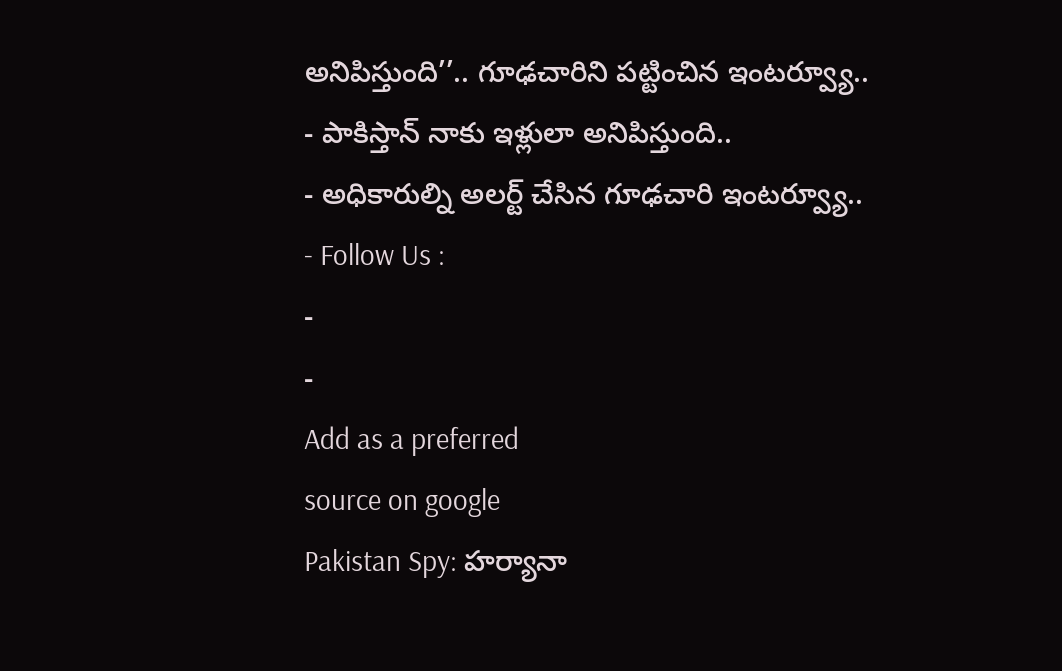అనిపిస్తుంది’’.. గూఢచారిని పట్టించిన ఇంటర్వ్యూ..
- పాకిస్తాన్ నాకు ఇళ్లులా అనిపిస్తుంది..
- అధికారుల్ని అలర్ట్ చేసిన గూఢచారి ఇంటర్వ్యూ..
- Follow Us :
-
-
Add as a preferred
source on google
Pakistan Spy: హర్యానా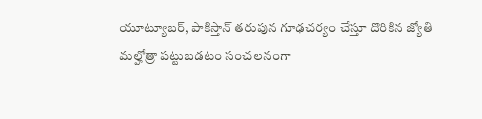యూట్యూబర్, పాకిస్తాన్ తరుపున గూఢచర్యం చేస్తూ దొరికిన జ్యోతి మల్హోత్రా పట్టుబడటం సంచలనంగా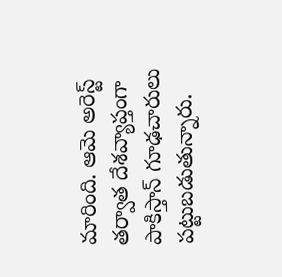మారింది. ఆమె అరెస్ట్ తర్వాత దేశవ్యాప్తంగా పాకిస్తాన్ గూఢచారులు పట్టుబడుతున్నారు.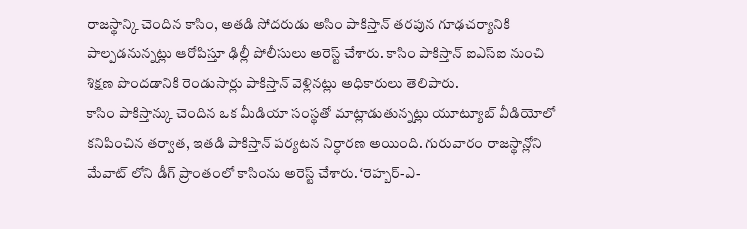రాజస్థాన్కి చెందిన కాసిం, అతడి సోదరుడు అసిం పాకిస్తాన్ తరపున గూఢచర్యానికి పాల్పడనున్నట్లు ఆరోపిస్తూ ఢిల్లీ పోలీసులు అరెస్ట్ చేశారు. కాసిం పాకిస్తాన్ ఐఎస్ఐ నుంచి శిక్షణ పొందడానికి రెండుసార్లు పాకిస్తాన్ వెళ్లినట్లు అధికారులు తెలిపారు.
కాసిం పాకిస్తాన్కు చెందిన ఒక మీడియా సంస్థతో మాట్లాడుతున్నట్లు యూట్యూబ్ వీడియోలో కనిపించిన తర్వాత, ఇతడి పాకిస్తాన్ పర్యటన నిర్ధారణ అయింది. గురువారం రాజస్థాన్లోని మేవాట్ లోని డీగ్ ప్రాంతంలో కాసింను అరెస్ట్ చేశారు. ‘రెహ్బర్-ఎ-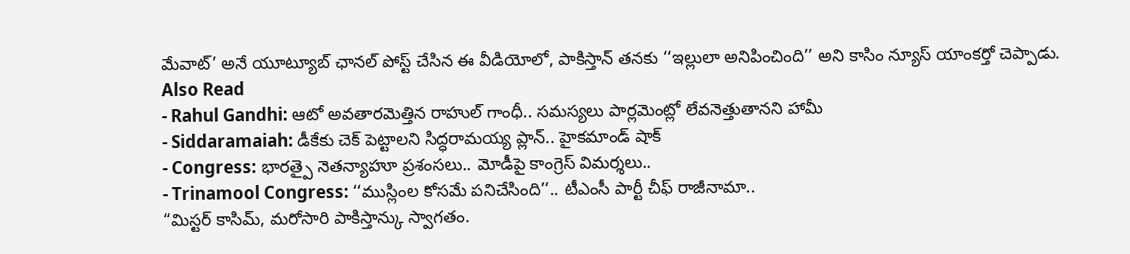మేవాట్’ అనే యూట్యూబ్ ఛానల్ పోస్ట్ చేసిన ఈ వీడియోలో, పాకిస్తాన్ తనకు ‘‘ఇల్లులా అనిపించింది’’ అని కాసిం న్యూస్ యాంకర్తో చెప్పాడు.
Also Read
- Rahul Gandhi: ఆటో అవతారమెత్తిన రాహుల్ గాంధీ.. సమస్యలు పార్లమెంట్లో లేవనెత్తుతానని హామీ
- Siddaramaiah: డీకేకు చెక్ పెట్టాలని సిద్ధరామయ్య ప్లాన్.. హైకమాండ్ షాక్
- Congress: భారత్పై నెతన్యాహూ ప్రశంసలు.. మోడీపై కాంగ్రెస్ విమర్శలు..
- Trinamool Congress: ‘‘ముస్లింల కోసమే పనిచేసింది’’.. టీఎంసీ పార్టీ చీఫ్ రాజీనామా..
“మిస్టర్ కాసిమ్, మరోసారి పాకిస్తాన్కు స్వాగతం.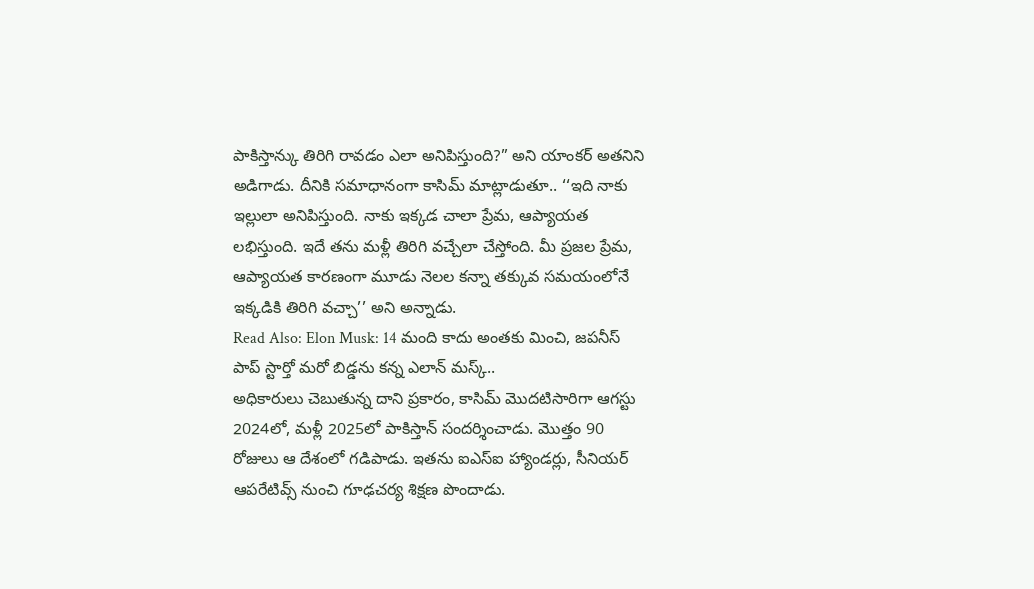పాకిస్తాన్కు తిరిగి రావడం ఎలా అనిపిస్తుంది?” అని యాంకర్ అతనిని అడిగాడు. దీనికి సమాధానంగా కాసిమ్ మాట్లాడుతూ.. ‘‘ఇది నాకు ఇల్లులా అనిపిస్తుంది. నాకు ఇక్కడ చాలా ప్రేమ, ఆప్యాయత లభిస్తుంది. ఇదే తను మళ్లీ తిరిగి వచ్చేలా చేస్తోంది. మీ ప్రజల ప్రేమ, ఆప్యాయత కారణంగా మూడు నెలల కన్నా తక్కువ సమయంలోనే ఇక్కడికి తిరిగి వచ్చా’’ అని అన్నాడు.
Read Also: Elon Musk: 14 మంది కాదు అంతకు మించి, జపనీస్ పాప్ స్టార్తో మరో బిడ్డను కన్న ఎలాన్ మస్క్..
అధికారులు చెబుతున్న దాని ప్రకారం, కాసిమ్ మొదటిసారిగా ఆగస్టు 2024లో, మళ్లీ 2025లో పాకిస్తాన్ సందర్శించాడు. మొత్తం 90 రోజులు ఆ దేశంలో గడిపాడు. ఇతను ఐఎస్ఐ హ్యాండర్లు, సీనియర్ ఆపరేటివ్స్ నుంచి గూఢచర్య శిక్షణ పొందాడు.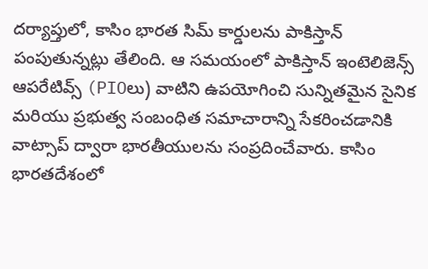దర్యాప్తులో, కాసిం భారత సిమ్ కార్డులను పాకిస్తాన్ పంపుతున్నట్లు తేలింది. ఆ సమయంలో పాకిస్తాన్ ఇంటెలిజెన్స్ ఆపరేటివ్స్ (PIOలు) వాటిని ఉపయోగించి సున్నితమైన సైనిక మరియు ప్రభుత్వ సంబంధిత సమాచారాన్ని సేకరించడానికి వాట్సాప్ ద్వారా భారతీయులను సంప్రదించేవారు. కాసిం భారతదేశంలో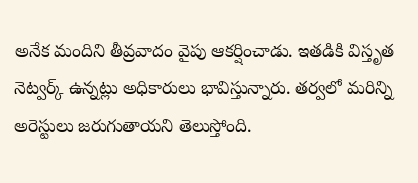అనేక మందిని తీవ్రవాదం వైపు ఆకర్షించాడు. ఇతడికి విస్తృత నెట్వర్క్ ఉన్నట్లు అధికారులు భావిస్తున్నారు. తర్వలో మరిన్ని అరెస్టులు జరుగుతాయని తెలుస్తోంది.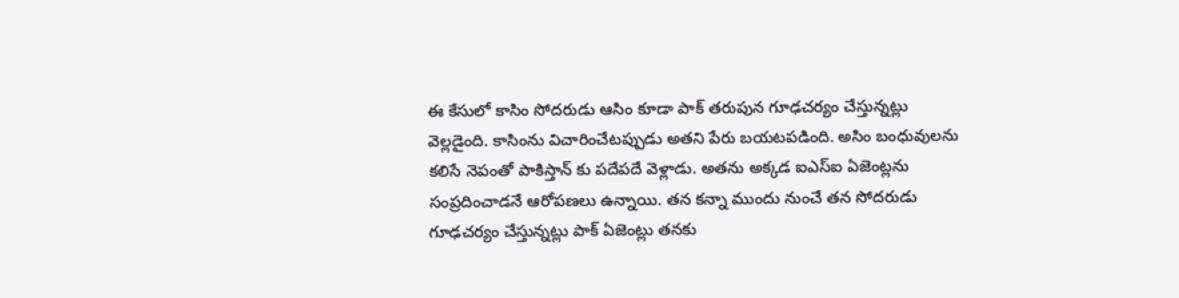ఈ కేసులో కాసిం సోదరుడు ఆసిం కూడా పాక్ తరుపున గూఢచర్యం చేస్తున్నట్లు వెల్లడైంది. కాసింను విచారించేటప్పుడు అతని పేరు బయటపడింది. అసిం బంధువులను కలిసే నెపంతో పాకిస్తాన్ కు పదేపదే వెళ్లాడు. అతను అక్కడ ఐఎస్ఐ ఏజెంట్లను సంప్రదించాడనే ఆరోపణలు ఉన్నాయి. తన కన్నా ముందు నుంచే తన సోదరుడు గూఢచర్యం చేస్తున్నట్లు పాక్ ఏజెంట్లు తనకు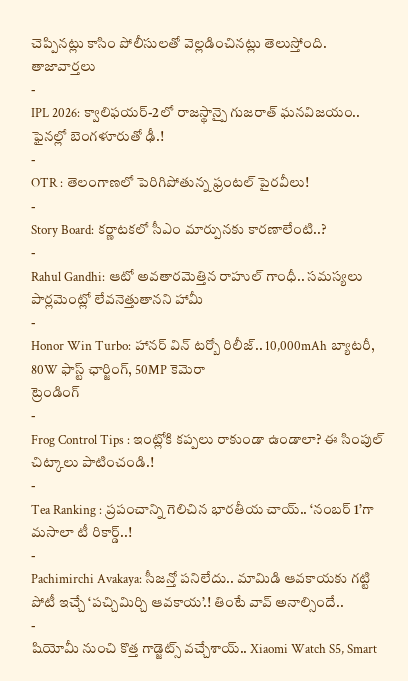చెప్పినట్లు కాసిం పోలీసులతో వెల్లడించినట్లు తెలుస్తోంది.
తాజావార్తలు
-
IPL 2026: క్వాలిఫయర్-2లో రాజస్థాన్పై గుజరాత్ ఘనవిజయం.. ఫైనల్లో బెంగళూరుతో ఢీ.!
-
OTR : తెలంగాణలో పెరిగిపోతున్న ఫ్రంటల్ పైరవీలు!
-
Story Board: కర్ణాటకలో సీఎం మార్పునకు కారణాలేంటి..?
-
Rahul Gandhi: ఆటో అవతారమెత్తిన రాహుల్ గాంధీ.. సమస్యలు పార్లమెంట్లో లేవనెత్తుతానని హామీ
-
Honor Win Turbo: హానర్ విన్ టర్బో రిలీజ్.. 10,000mAh బ్యాటరీ, 80W ఫాస్ట్ ఛార్జింగ్, 50MP కెమెరా
ట్రెండింగ్
-
Frog Control Tips : ఇంట్లోకి కప్పలు రాకుండా ఉండాలా? ఈ సింపుల్ చిట్కాలు పాటించండి.!
-
Tea Ranking : ప్రపంచాన్ని గెలిచిన భారతీయ చాయ్.. ‘నంబర్ 1’గా మసాలా టీ రికార్డ్..!
-
Pachimirchi Avakaya: సీజన్తో పనిలేదు.. మామిడి ఆవకాయకు గట్టి పోటీ ఇచ్చే ‘పచ్చిమిర్చి ఆవకాయ’.! తింటే వావ్ అనాల్సిందే..
-
షియోమీ నుంచి కొత్త గాడ్జెట్స్ వచ్చేశాయ్.. Xiaomi Watch S5, Smart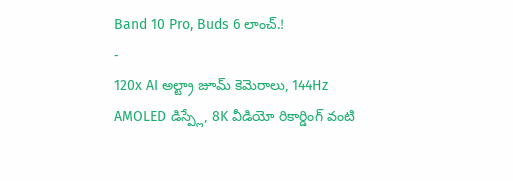Band 10 Pro, Buds 6 లాంచ్.!
-
120x AI అల్ట్రా జూమ్ కెమెరాలు, 144Hz AMOLED డిస్ప్లే, 8K వీడియో రికార్డింగ్ వంటి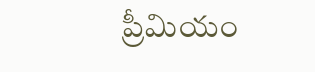ప్రీమియం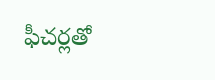ఫీచర్లతో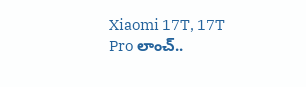Xiaomi 17T, 17T Pro లాంచ్..